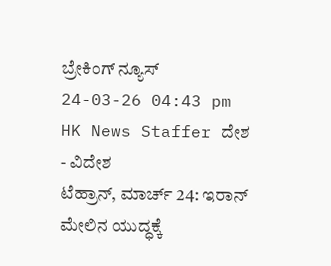ಬ್ರೇಕಿಂಗ್ ನ್ಯೂಸ್
24-03-26 04:43 pm HK News Staffer ದೇಶ - ವಿದೇಶ
ಟೆಹ್ರಾನ್, ಮಾರ್ಚ್ 24: ಇರಾನ್ ಮೇಲಿನ ಯುದ್ಧಕ್ಕೆ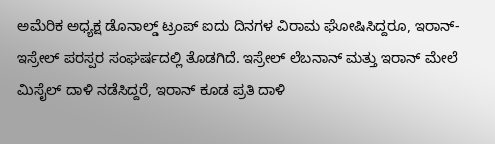ಅಮೆರಿಕ ಅಧ್ಯಕ್ಷ ಡೊನಾಲ್ಡ್ ಟ್ರಂಪ್ ಐದು ದಿನಗಳ ವಿರಾಮ ಘೋಷಿಸಿದ್ದರೂ, ಇರಾನ್- ಇಸ್ರೇಲ್ ಪರಸ್ಪರ ಸಂಘರ್ಷದಲ್ಲಿ ತೊಡಗಿದೆ. ಇಸ್ರೇಲ್ ಲೆಬನಾನ್ ಮತ್ತು ಇರಾನ್ ಮೇಲೆ ಮಿಸೈಲ್ ದಾಳಿ ನಡೆಸಿದ್ದರೆ, ಇರಾನ್ ಕೂಡ ಪ್ರತಿ ದಾಳಿ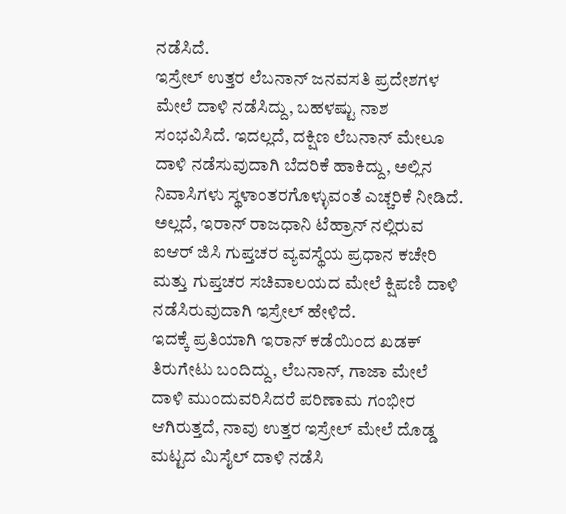ನಡೆಸಿದೆ.
ಇಸ್ರೇಲ್ ಉತ್ತರ ಲೆಬನಾನ್ ಜನವಸತಿ ಪ್ರದೇಶಗಳ ಮೇಲೆ ದಾಳಿ ನಡೆಸಿದ್ದು, ಬಹಳಷ್ಟು ನಾಶ ಸಂಭವಿಸಿದೆ. ಇದಲ್ಲದೆ, ದಕ್ಷಿಣ ಲೆಬನಾನ್ ಮೇಲೂ ದಾಳಿ ನಡೆಸುವುದಾಗಿ ಬೆದರಿಕೆ ಹಾಕಿದ್ದು, ಅಲ್ಲಿನ ನಿವಾಸಿಗಳು ಸ್ಥಳಾಂತರಗೊಳ್ಳುವಂತೆ ಎಚ್ಚರಿಕೆ ನೀಡಿದೆ. ಅಲ್ಲದೆ, ಇರಾನ್ ರಾಜಧಾನಿ ಟೆಹ್ರಾನ್ ನಲ್ಲಿರುವ ಐಆರ್ ಜಿಸಿ ಗುಪ್ತಚರ ವ್ಯವಸ್ಥೆಯ ಪ್ರಧಾನ ಕಚೇರಿ ಮತ್ತು ಗುಪ್ತಚರ ಸಚಿವಾಲಯದ ಮೇಲೆ ಕ್ಷಿಪಣಿ ದಾಳಿ ನಡೆಸಿರುವುದಾಗಿ ಇಸ್ರೇಲ್ ಹೇಳಿದೆ.
ಇದಕ್ಕೆ ಪ್ರತಿಯಾಗಿ ಇರಾನ್ ಕಡೆಯಿಂದ ಖಡಕ್ ತಿರುಗೇಟು ಬಂದಿದ್ದು, ಲೆಬನಾನ್, ಗಾಜಾ ಮೇಲೆ ದಾಳಿ ಮುಂದುವರಿಸಿದರೆ ಪರಿಣಾಮ ಗಂಭೀರ ಆಗಿರುತ್ತದೆ, ನಾವು ಉತ್ತರ ಇಸ್ರೇಲ್ ಮೇಲೆ ದೊಡ್ಡ ಮಟ್ಟದ ಮಿಸೈಲ್ ದಾಳಿ ನಡೆಸಿ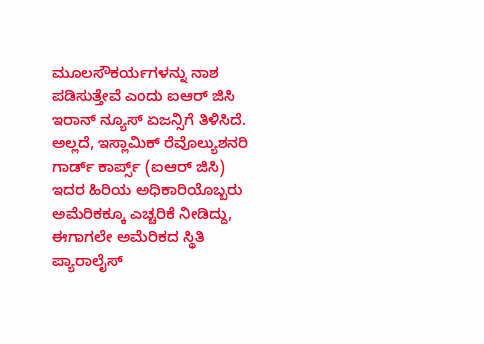ಮೂಲಸೌಕರ್ಯಗಳನ್ನು ನಾಶ ಪಡಿಸುತ್ತೇವೆ ಎಂದು ಐಆರ್ ಜಿಸಿ ಇರಾನ್ ನ್ಯೂಸ್ ಏಜನ್ಸಿಗೆ ತಿಳಿಸಿದೆ. ಅಲ್ಲದೆ, ಇಸ್ಲಾಮಿಕ್ ರೆವೊಲ್ಯುಶನರಿ ಗಾರ್ಡ್ ಕಾರ್ಪ್ಸ್ (ಐಆರ್ ಜಿಸಿ) ಇದರ ಹಿರಿಯ ಅಧಿಕಾರಿಯೊಬ್ಬರು ಅಮೆರಿಕಕ್ಕೂ ಎಚ್ಚರಿಕೆ ನೀಡಿದ್ದು, ಈಗಾಗಲೇ ಅಮೆರಿಕದ ಸ್ಥಿತಿ ಪ್ಯಾರಾಲೈಸ್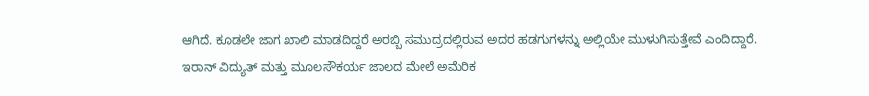ಆಗಿದೆ. ಕೂಡಲೇ ಜಾಗ ಖಾಲಿ ಮಾಡದಿದ್ದರೆ ಅರಬ್ಬಿ ಸಮುದ್ರದಲ್ಲಿರುವ ಅದರ ಹಡಗುಗಳನ್ನು ಅಲ್ಲಿಯೇ ಮುಳುಗಿಸುತ್ತೇವೆ ಎಂದಿದ್ದಾರೆ.
ಇರಾನ್ ವಿದ್ಯುತ್ ಮತ್ತು ಮೂಲಸೌಕರ್ಯ ಜಾಲದ ಮೇಲೆ ಅಮೆರಿಕ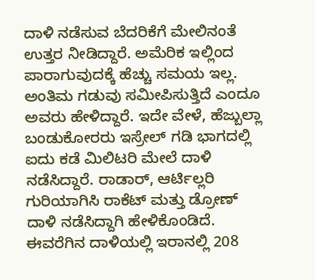ದಾಳಿ ನಡೆಸುವ ಬೆದರಿಕೆಗೆ ಮೇಲಿನಂತೆ ಉತ್ತರ ನೀಡಿದ್ದಾರೆ. ಅಮೆರಿಕ ಇಲ್ಲಿಂದ ಪಾರಾಗುವುದಕ್ಕೆ ಹೆಚ್ಚು ಸಮಯ ಇಲ್ಲ. ಅಂತಿಮ ಗಡುವು ಸಮೀಪಿಸುತ್ತಿದೆ ಎಂದೂ ಅವರು ಹೇಳಿದ್ದಾರೆ. ಇದೇ ವೇಳೆ, ಹೆಜ್ಬುಲ್ಲಾ ಬಂಡುಕೋರರು ಇಸ್ರೇಲ್ ಗಡಿ ಭಾಗದಲ್ಲಿ ಐದು ಕಡೆ ಮಿಲಿಟರಿ ಮೇಲೆ ದಾಳಿ ನಡೆಸಿದ್ದಾರೆ. ರಾಡಾರ್, ಆರ್ಟಿಲ್ಲರಿ ಗುರಿಯಾಗಿಸಿ ರಾಕೆಟ್ ಮತ್ತು ಡ್ರೋಣ್ ದಾಳಿ ನಡೆಸಿದ್ದಾಗಿ ಹೇಳಿಕೊಂಡಿದೆ.
ಈವರೆಗಿನ ದಾಳಿಯಲ್ಲಿ ಇರಾನಲ್ಲಿ 208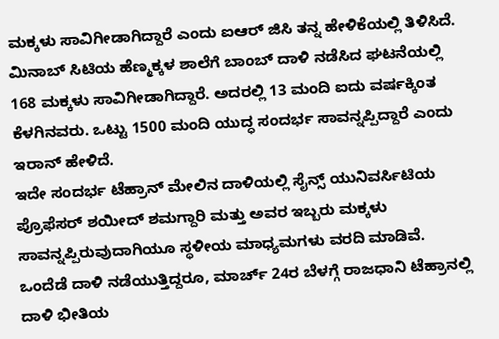ಮಕ್ಕಳು ಸಾವಿಗೀಡಾಗಿದ್ದಾರೆ ಎಂದು ಐಆರ್ ಜಿಸಿ ತನ್ನ ಹೇಳಿಕೆಯಲ್ಲಿ ತಿಳಿಸಿದೆ. ಮಿನಾಬ್ ಸಿಟಿಯ ಹೆಣ್ಮಕ್ಕಳ ಶಾಲೆಗೆ ಬಾಂಬ್ ದಾಳಿ ನಡೆಸಿದ ಘಟನೆಯಲ್ಲಿ 168 ಮಕ್ಕಳು ಸಾವಿಗೀಡಾಗಿದ್ದಾರೆ. ಅದರಲ್ಲಿ 13 ಮಂದಿ ಐದು ವರ್ಷಕ್ಕಿಂತ ಕೆಳಗಿನವರು. ಒಟ್ಟು 1500 ಮಂದಿ ಯುದ್ಧ ಸಂದರ್ಭ ಸಾವನ್ನಪ್ಪಿದ್ದಾರೆ ಎಂದು ಇರಾನ್ ಹೇಳಿದೆ.
ಇದೇ ಸಂದರ್ಭ ಟೆಹ್ರಾನ್ ಮೇಲಿನ ದಾಳಿಯಲ್ಲಿ ಸೈನ್ಸ್ ಯುನಿವರ್ಸಿಟಿಯ ಪ್ರೊಫೆಸರ್ ಶಯೀದ್ ಶಮಗ್ದಾರಿ ಮತ್ತು ಅವರ ಇಬ್ಬರು ಮಕ್ಕಳು ಸಾವನ್ನಪ್ಪಿರುವುದಾಗಿಯೂ ಸ್ಥಳೀಯ ಮಾಧ್ಯಮಗಳು ವರದಿ ಮಾಡಿವೆ. ಒಂದೆಡೆ ದಾಳಿ ನಡೆಯುತ್ತಿದ್ದರೂ, ಮಾರ್ಚ್ 24ರ ಬೆಳಗ್ಗೆ ರಾಜಧಾನಿ ಟೆಹ್ರಾನಲ್ಲಿ ದಾಳಿ ಭೀತಿಯ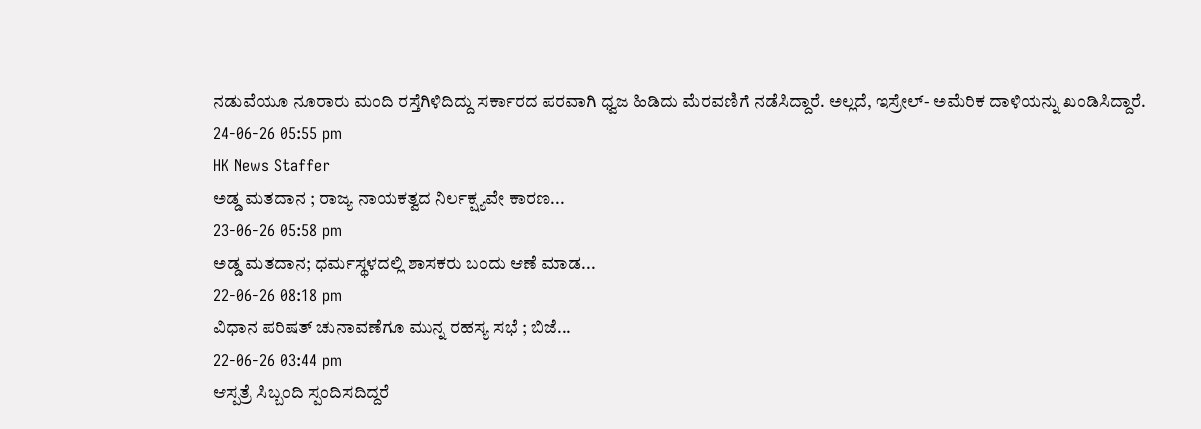ನಡುವೆಯೂ ನೂರಾರು ಮಂದಿ ರಸ್ತೆಗಿಳಿದಿದ್ದು ಸರ್ಕಾರದ ಪರವಾಗಿ ಧ್ವಜ ಹಿಡಿದು ಮೆರವಣಿಗೆ ನಡೆಸಿದ್ದಾರೆ. ಅಲ್ಲದೆ, ಇಸ್ರೇಲ್- ಅಮೆರಿಕ ದಾಳಿಯನ್ನು ಖಂಡಿಸಿದ್ದಾರೆ.
24-06-26 05:55 pm
HK News Staffer
ಅಡ್ಡ ಮತದಾನ ; ರಾಜ್ಯ ನಾಯಕತ್ವದ ನಿರ್ಲಕ್ಷ್ಯವೇ ಕಾರಣ...
23-06-26 05:58 pm
ಅಡ್ಡ ಮತದಾನ; ಧರ್ಮಸ್ಥಳದಲ್ಲಿ ಶಾಸಕರು ಬಂದು ಆಣೆ ಮಾಡ...
22-06-26 08:18 pm
ವಿಧಾನ ಪರಿಷತ್ ಚುನಾವಣೆಗೂ ಮುನ್ನ ರಹಸ್ಯ ಸಭೆ ; ಬಿಜೆ...
22-06-26 03:44 pm
ಆಸ್ಪತ್ರೆ ಸಿಬ್ಬಂದಿ ಸ್ಪಂದಿಸದಿದ್ದರೆ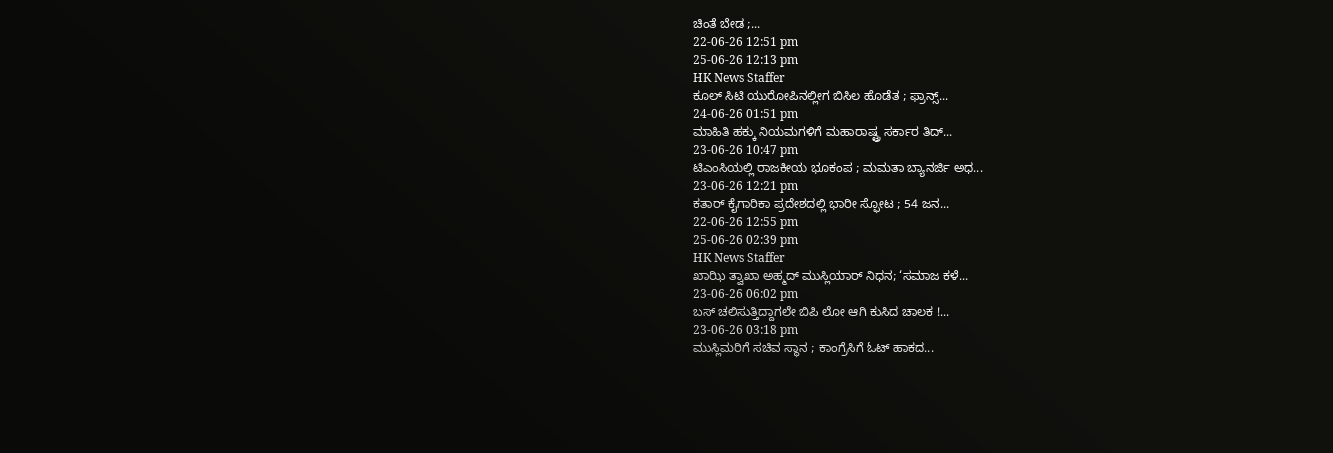ಚಿಂತೆ ಬೇಡ ;...
22-06-26 12:51 pm
25-06-26 12:13 pm
HK News Staffer
ಕೂಲ್ ಸಿಟಿ ಯುರೋಪಿನಲ್ಲೀಗ ಬಿಸಿಲ ಹೊಡೆತ ; ಫ್ರಾನ್ಸ್...
24-06-26 01:51 pm
ಮಾಹಿತಿ ಹಕ್ಕು ನಿಯಮಗಳಿಗೆ ಮಹಾರಾಷ್ಟ್ರ ಸರ್ಕಾರ ತಿದ್...
23-06-26 10:47 pm
ಟಿಎಂಸಿಯಲ್ಲಿ ರಾಜಕೀಯ ಭೂಕಂಪ ; ಮಮತಾ ಬ್ಯಾನರ್ಜಿ ಅಧ...
23-06-26 12:21 pm
ಕತಾರ್ ಕೈಗಾರಿಕಾ ಪ್ರದೇಶದಲ್ಲಿ ಭಾರೀ ಸ್ಫೋಟ ; 54 ಜನ...
22-06-26 12:55 pm
25-06-26 02:39 pm
HK News Staffer
ಖಾಝಿ ತ್ವಾಖಾ ಅಹ್ಮದ್ ಮುಸ್ಲಿಯಾರ್ ನಿಧನ; ‘ಸಮಾಜ ಕಳೆ...
23-06-26 06:02 pm
ಬಸ್ ಚಲಿಸುತ್ತಿದ್ದಾಗಲೇ ಬಿಪಿ ಲೋ ಆಗಿ ಕುಸಿದ ಚಾಲಕ !...
23-06-26 03:18 pm
ಮುಸ್ಲಿಮರಿಗೆ ಸಚಿವ ಸ್ಥಾನ ; ಕಾಂಗ್ರೆಸಿಗೆ ಓಟ್ ಹಾಕದ...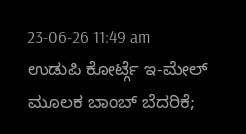23-06-26 11:49 am
ಉಡುಪಿ ಕೋರ್ಟ್ಗೆ ಇ-ಮೇಲ್ ಮೂಲಕ ಬಾಂಬ್ ಬೆದರಿಕೆ;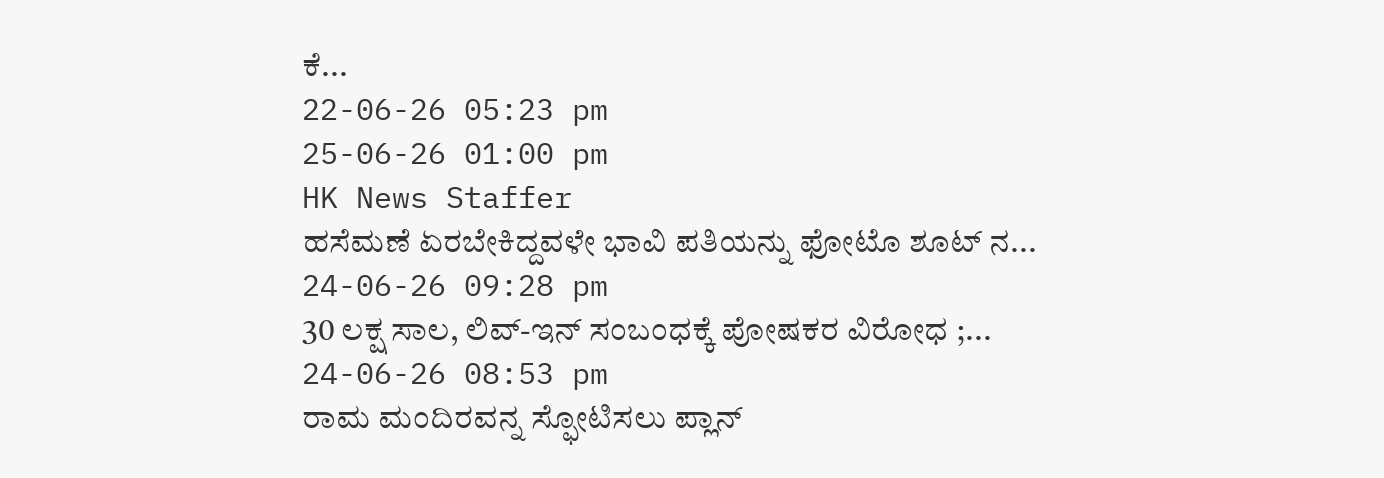ಕೆ...
22-06-26 05:23 pm
25-06-26 01:00 pm
HK News Staffer
ಹಸೆಮಣೆ ಏರಬೇಕಿದ್ದವಳೇ ಭಾವಿ ಪತಿಯನ್ನು ಫೋಟೊ ಶೂಟ್ ನ...
24-06-26 09:28 pm
30 ಲಕ್ಷ ಸಾಲ, ಲಿವ್-ಇನ್ ಸಂಬಂಧಕ್ಕೆ ಪೋಷಕರ ವಿರೋಧ ;...
24-06-26 08:53 pm
ರಾಮ ಮಂದಿರವನ್ನ ಸ್ಫೋಟಿಸಲು ಪ್ಲಾನ್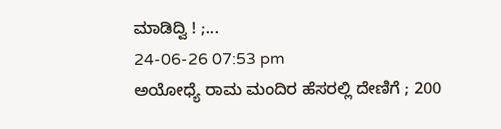ಮಾಡಿದ್ವಿ ! ;...
24-06-26 07:53 pm
ಅಯೋಧ್ಯೆ ರಾಮ ಮಂದಿರ ಹೆಸರಲ್ಲಿ ದೇಣಿಗೆ ; 200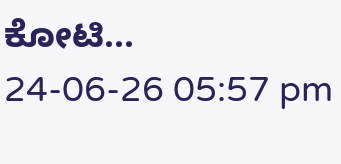ಕೋಟಿ...
24-06-26 05:57 pm